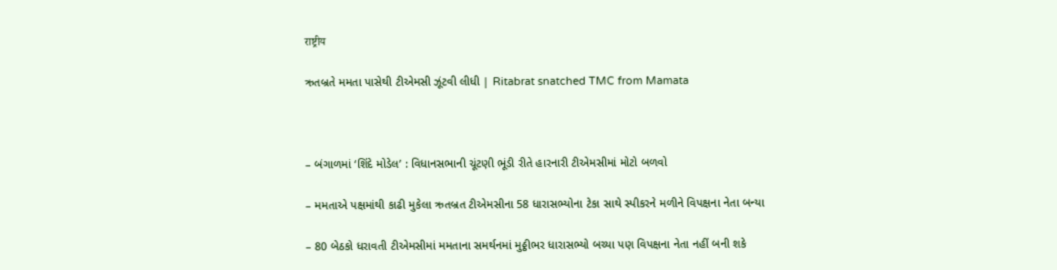राष्ट्रीय

ઋતબ્રતે મમતા પાસેથી ટીએમસી ઝૂંટવી લીધી | Ritabrat snatched TMC from Mamata



– બંગાળમાં ‘શિંદે મોડેલ’ : વિધાનસભાની ચૂંટણી ભૂંડી રીતે હારનારી ટીએમસીમાં મોટો બળવો

– મમતાએ પક્ષમાંથી કાઢી મુકેલા ઋતબ્રત ટીએમસીના 58 ધારાસભ્યોના ટેકા સાથે સ્પીકરને મળીને વિપક્ષના નેતા બન્યા

– 80 બેઠકો ધરાવતી ટીએમસીમાં મમતાના સમર્થનમાં મુઠ્ઠીભર ધારાસભ્યો બચ્યા પણ વિપક્ષના નેતા નહીં બની શકે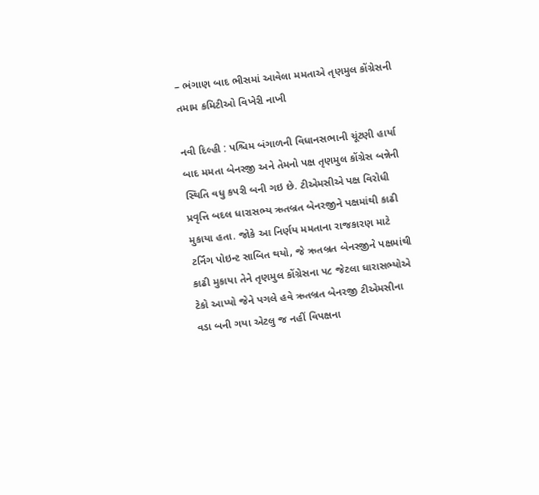– ભંગાણ બાદ ભીસમાં આવેલા મમતાએ તૃણમુલ કોંગ્રેસની તમામ કમિટીઓ વિખેરી નાખી

નવી દિલ્હી : પશ્ચિમ બંગાળની વિધાનસભાની ચૂંટણી હાર્યા બાદ મમતા બેનરજી અને તેમનો પક્ષ તૃણમુલ કોંગ્રેસ બન્નેની સ્થિતિ વધુ કપરી બની ગઇ છે. ટીએમસીએ પક્ષ વિરોધી પ્રવૃત્તિ બદલ ધારાસભ્ય ઋતબ્રત બેનરજીને પક્ષમાંથી કાઢી મુકાયા હતા. જોકે આ નિર્ણય મમતાના રાજકારણ માટે ટર્નિંગ પોઇન્ટ સાબિત થયો, જે ઋતબ્રત બેનરજીને પક્ષમાંથી કાઢી મુકાયા તેને તૃણમુલ કોંગ્રેસના ૫૮ જેટલા ધારાસભ્યોએ ટેકો આપ્યો જેને પગલે હવે ઋતબ્રત બેનરજી ટીએમસીના વડા બની ગયા એટલુ જ નહીં વિપક્ષના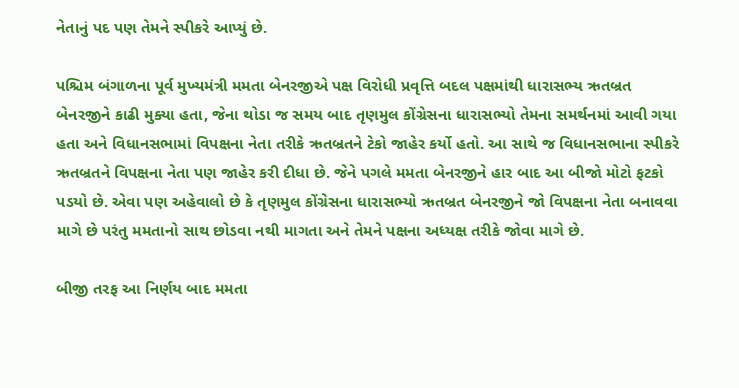નેતાનું પદ પણ તેમને સ્પીકરે આપ્યું છે.

પશ્ચિમ બંગાળના પૂર્વ મુખ્યમંત્રી મમતા બેનરજીએ પક્ષ વિરોધી પ્રવૃત્તિ બદલ પક્ષમાંથી ધારાસભ્ય ઋતબ્રત બેનરજીને કાઢી મુક્યા હતા, જેના થોડા જ સમય બાદ તૃણમુલ કોંગ્રેસના ધારાસભ્યો તેમના સમર્થનમાં આવી ગયા હતા અને વિધાનસભામાં વિપક્ષના નેતા તરીકે ઋતબ્રતને ટેકો જાહેર કર્યો હતો. આ સાથે જ વિધાનસભાના સ્પીકરે ઋતબ્રતને વિપક્ષના નેતા પણ જાહેર કરી દીધા છે. જેને પગલે મમતા બેનરજીને હાર બાદ આ બીજો મોટો ફટકો પડયો છે. એવા પણ અહેવાલો છે કે તૃણમુલ કોંગ્રેસના ધારાસભ્યો ઋતબ્રત બેનરજીને જો વિપક્ષના નેતા બનાવવા માગે છે પરંતુ મમતાનો સાથ છોડવા નથી માગતા અને તેમને પક્ષના અધ્યક્ષ તરીકે જોવા માગે છે.

બીજી તરફ આ નિર્ણય બાદ મમતા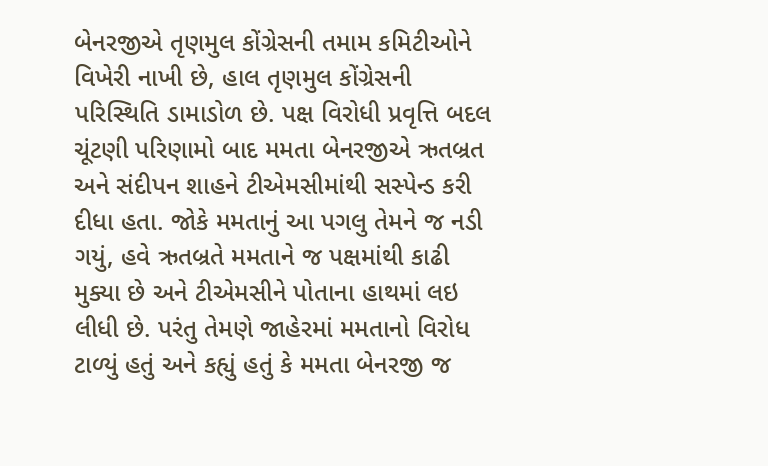બેનરજીએ તૃણમુલ કોંગ્રેસની તમામ કમિટીઓને વિખેરી નાખી છે, હાલ તૃણમુલ કોંગ્રેસની પરિસ્થિતિ ડામાડોળ છે. પક્ષ વિરોધી પ્રવૃત્તિ બદલ ચૂંટણી પરિણામો બાદ મમતા બેનરજીએ ઋતબ્રત અને સંદીપન શાહને ટીએમસીમાંથી સસ્પેન્ડ કરી દીધા હતા. જોકે મમતાનું આ પગલુ તેમને જ નડી ગયું, હવે ઋતબ્રતે મમતાને જ પક્ષમાંથી કાઢી મુક્યા છે અને ટીએમસીને પોતાના હાથમાં લઇ લીધી છે. પરંતુ તેમણે જાહેરમાં મમતાનો વિરોધ ટાળ્યું હતું અને કહ્યું હતું કે મમતા બેનરજી જ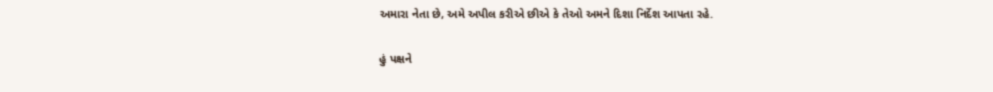અમારા નેતા છે, અમે અપીલ કરીએ છીએ કે તેઓ અમને દિશા નિર્દેશ આપતા રહે.

હું પક્ષને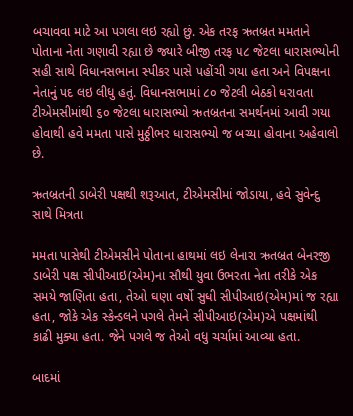બચાવવા માટે આ પગલા લઇ રહ્યો છું. એક તરફ ઋતબ્રત મમતાને પોતાના નેતા ગણાવી રહ્યા છે જ્યારે બીજી તરફ ૫૮ જેટલા ધારાસભ્યોની સહી સાથે વિધાનસભાના સ્પીકર પાસે પહોંચી ગયા હતા અને વિપક્ષના નેતાનું પદ લઇ લીધુ હતું. વિધાનસભામાં ૮૦ જેટલી બેઠકો ધરાવતા ટીએમસીમાંથી ૬૦ જેટલા ધારાસભ્યો ઋતબ્રતના સમર્થનમાં આવી ગયા હોવાથી હવે મમતા પાસે મુઠ્ઠીભર ધારાસભ્યો જ બચ્યા હોવાના અહેવાલો છે.

ઋતબ્રતની ડાબેરી પક્ષથી શરૂઆત, ટીએમસીમાં જોડાયા, હવે સુવેન્દુ સાથે મિત્રતા

મમતા પાસેથી ટીએમસીને પોતાના હાથમાં લઇ લેનારા ઋતબ્રત બેનરજી ડાબેરી પક્ષ સીપીઆઇ(એમ)ના સૌથી યુવા ઉભરતા નેતા તરીકે એક સમયે જાણિતા હતા, તેઓ ઘણા વર્ષો સુધી સીપીઆઇ(એમ)માં જ રહ્યા હતા, જોકે એક સ્કેન્ડલને પગલે તેમને સીપીઆઇ(એમ)એ પક્ષમાંથી કાઢી મુક્યા હતા. જેને પગલે જ તેઓ વધુ ચર્ચામાં આવ્યા હતા.

બાદમાં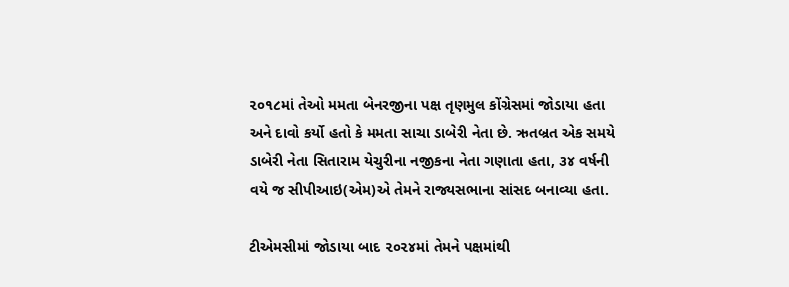૨૦૧૮માં તેઓ મમતા બેનરજીના પક્ષ તૃણમુલ કોંગ્રેસમાં જોડાયા હતા અને દાવો કર્યો હતો કે મમતા સાચા ડાબેરી નેતા છે. ઋતબ્રત એક સમયે ડાબેરી નેતા સિતારામ યેચુરીના નજીકના નેતા ગણાતા હતા, ૩૪ વર્ષની વયે જ સીપીઆઇ(એમ)એ તેમને રાજ્યસભાના સાંસદ બનાવ્યા હતા.

ટીએમસીમાં જોડાયા બાદ ૨૦૨૪માં તેમને પક્ષમાંથી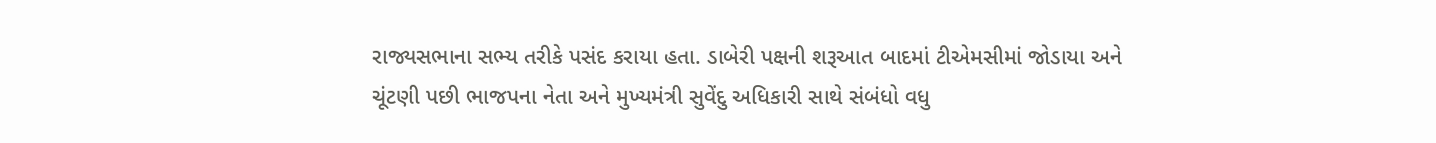રાજ્યસભાના સભ્ય તરીકે પસંદ કરાયા હતા. ડાબેરી પક્ષની શરૂઆત બાદમાં ટીએમસીમાં જોડાયા અને ચૂંટણી પછી ભાજપના નેતા અને મુખ્યમંત્રી સુવેંદુ અધિકારી સાથે સંબંધો વધુ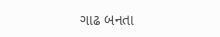ગાઢ બનતા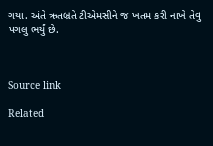ગયા. અંતે ઋતબ્રતે ટીએમસીને જ ખતમ કરી નાખે તેવુ પગલુ ભર્યું છે.



Source link

Related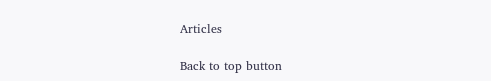Articles

Back to top button